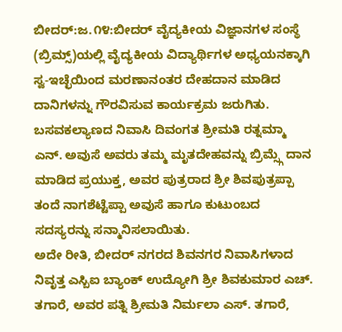ಬೀದರ್:ಜ.೧೪:ಬೀದರ್ ವೈದ್ಯಕೀಯ ವಿಜ್ಞಾನಗಳ ಸಂಸ್ಥೆ (ಬ್ರಿಮ್ಸ್)ಯಲ್ಲಿ ವೈದ್ಯಕೀಯ ವಿದ್ಯಾರ್ಥಿಗಳ ಅಧ್ಯಯನಕ್ಕಾಗಿ ಸ್ವ-ಇಚ್ಛೆಯಿಂದ ಮರಣಾನಂತರ ದೇಹದಾನ ಮಾಡಿದ ದಾನಿಗಳನ್ನು ಗೌರವಿಸುವ ಕಾರ್ಯಕ್ರಮ ಜರುಗಿತು.
ಬಸವಕಲ್ಯಾಣದ ನಿವಾಸಿ ದಿವಂಗತ ಶ್ರೀಮತಿ ರತ್ನಮ್ಮಾ ಎನ್. ಅವುಸೆ ಅವರು ತಮ್ಮ ಮೃತದೇಹವನ್ನು ಬ್ರಿಮ್ಸ್ಗೆ ದಾನ ಮಾಡಿದ ಪ್ರಯುಕ್ತ, ಅವರ ಪುತ್ರರಾದ ಶ್ರೀ ಶಿವಪುತ್ರಪ್ಪಾ ತಂದೆ ನಾಗಶೆಟ್ಟೆಪ್ಪಾ ಅವುಸೆ ಹಾಗೂ ಕುಟುಂಬದ ಸದಸ್ಯರನ್ನು ಸನ್ಮಾನಿಸಲಾಯಿತು.
ಅದೇ ರೀತಿ, ಬೀದರ್ ನಗರದ ಶಿವನಗರ ನಿವಾಸಿಗಳಾದ ನಿವೃತ್ತ ಎಸ್ಬಿಐ ಬ್ಯಾಂಕ್ ಉದ್ಯೋಗಿ ಶ್ರೀ ಶಿವಕುಮಾರ ಎಚ್. ತಗಾರೆ, ಅವರ ಪತ್ನಿ ಶ್ರೀಮತಿ ನಿರ್ಮಲಾ ಎಸ್. ತಗಾರೆ,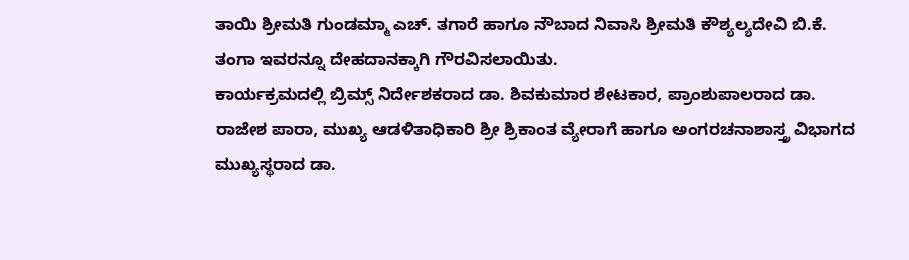ತಾಯಿ ಶ್ರೀಮತಿ ಗುಂಡಮ್ಮಾ ಎಚ್. ತಗಾರೆ ಹಾಗೂ ನೌಬಾದ ನಿವಾಸಿ ಶ್ರೀಮತಿ ಕೌಶ್ಯಲ್ಯದೇವಿ ಬಿ.ಕೆ. ತಂಗಾ ಇವರನ್ನೂ ದೇಹದಾನಕ್ಕಾಗಿ ಗೌರವಿಸಲಾಯಿತು.
ಕಾರ್ಯಕ್ರಮದಲ್ಲಿ ಬ್ರಿಮ್ಸ್ ನಿರ್ದೇಶಕರಾದ ಡಾ. ಶಿವಕುಮಾರ ಶೇಟಕಾರ, ಪ್ರಾಂಶುಪಾಲರಾದ ಡಾ. ರಾಜೇಶ ಪಾರಾ, ಮುಖ್ಯ ಆಡಳಿತಾಧಿಕಾರಿ ಶ್ರೀ ಶ್ರಿಕಾಂತ ವ್ಯೇರಾಗೆ ಹಾಗೂ ಅಂಗರಚನಾಶಾಸ್ತ್ರ ವಿಭಾಗದ ಮುಖ್ಯಸ್ಥರಾದ ಡಾ.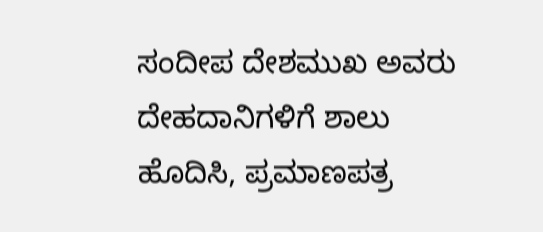ಸಂದೀಪ ದೇಶಮುಖ ಅವರು ದೇಹದಾನಿಗಳಿಗೆ ಶಾಲು ಹೊದಿಸಿ, ಪ್ರಮಾಣಪತ್ರ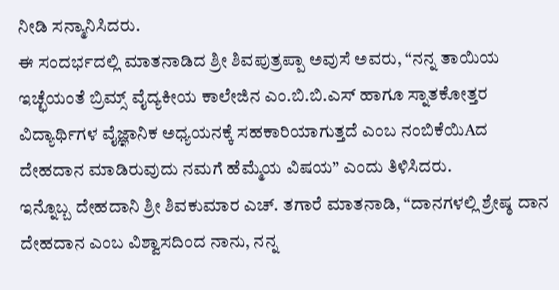ನೀಡಿ ಸನ್ಮಾನಿಸಿದರು.
ಈ ಸಂದರ್ಭದಲ್ಲಿ ಮಾತನಾಡಿದ ಶ್ರೀ ಶಿವಪುತ್ರಪ್ಪಾ ಅವುಸೆ ಅವರು, “ನನ್ನ ತಾಯಿಯ ಇಚ್ಛೆಯಂತೆ ಬ್ರಿಮ್ಸ್ ವೈದ್ಯಕೀಯ ಕಾಲೇಜಿನ ಎಂ.ಬಿ.ಬಿ.ಎಸ್ ಹಾಗೂ ಸ್ನಾತಕೋತ್ತರ ವಿದ್ಯಾರ್ಥಿಗಳ ವೈಜ್ಞಾನಿಕ ಅಧ್ಯಯನಕ್ಕೆ ಸಹಕಾರಿಯಾಗುತ್ತದೆ ಎಂಬ ನಂಬಿಕೆಯಿAದ ದೇಹದಾನ ಮಾಡಿರುವುದು ನಮಗೆ ಹೆಮ್ಮೆಯ ವಿಷಯ” ಎಂದು ತಿಳಿಸಿದರು.
ಇನ್ನೊಬ್ಬ ದೇಹದಾನಿ ಶ್ರೀ ಶಿವಕುಮಾರ ಎಚ್. ತಗಾರೆ ಮಾತನಾಡಿ, “ದಾನಗಳಲ್ಲಿ ಶ್ರೇಷ್ಠ ದಾನ ದೇಹದಾನ ಎಂಬ ವಿಶ್ವಾಸದಿಂದ ನಾನು, ನನ್ನ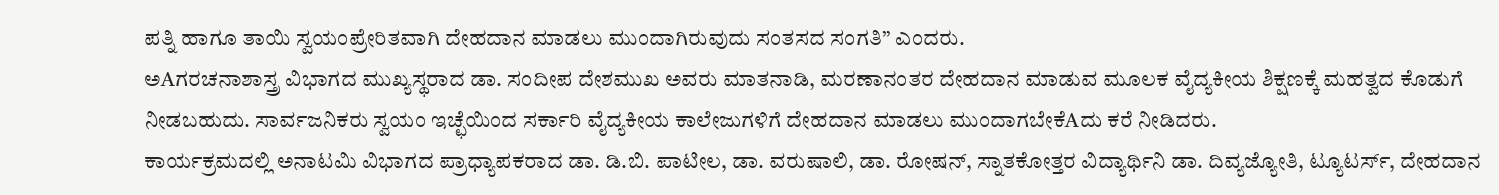ಪತ್ನಿ ಹಾಗೂ ತಾಯಿ ಸ್ವಯಂಪ್ರೇರಿತವಾಗಿ ದೇಹದಾನ ಮಾಡಲು ಮುಂದಾಗಿರುವುದು ಸಂತಸದ ಸಂಗತಿ” ಎಂದರು.
ಅAಗರಚನಾಶಾಸ್ತ್ರ ವಿಭಾಗದ ಮುಖ್ಯಸ್ಥರಾದ ಡಾ. ಸಂದೀಪ ದೇಶಮುಖ ಅವರು ಮಾತನಾಡಿ, ಮರಣಾನಂತರ ದೇಹದಾನ ಮಾಡುವ ಮೂಲಕ ವೈದ್ಯಕೀಯ ಶಿಕ್ಷಣಕ್ಕೆ ಮಹತ್ವದ ಕೊಡುಗೆ ನೀಡಬಹುದು. ಸಾರ್ವಜನಿಕರು ಸ್ವಯಂ ಇಚ್ಛೆಯಿಂದ ಸರ್ಕಾರಿ ವೈದ್ಯಕೀಯ ಕಾಲೇಜುಗಳಿಗೆ ದೇಹದಾನ ಮಾಡಲು ಮುಂದಾಗಬೇಕೆAದು ಕರೆ ನೀಡಿದರು.
ಕಾರ್ಯಕ್ರಮದಲ್ಲಿ ಅನಾಟಮಿ ವಿಭಾಗದ ಪ್ರಾಧ್ಯಾಪಕರಾದ ಡಾ. ಡಿ.ಬಿ. ಪಾಟೀಲ, ಡಾ. ವರುಷಾಲಿ, ಡಾ. ರೋಷನ್, ಸ್ನಾತಕೋತ್ತರ ವಿದ್ಯಾರ್ಥಿನಿ ಡಾ. ದಿವ್ಯಜ್ಯೋತಿ, ಟ್ಯೂಟರ್ಸ್, ದೇಹದಾನ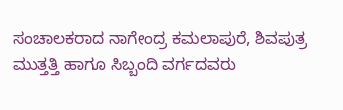ಸಂಚಾಲಕರಾದ ನಾಗೇಂದ್ರ ಕಮಲಾಪುರೆ, ಶಿವಪುತ್ರ ಮುತ್ತತ್ತಿ ಹಾಗೂ ಸಿಬ್ಬಂದಿ ವರ್ಗದವರು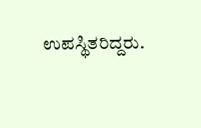ಉಪಸ್ಥಿತರಿದ್ದರು.